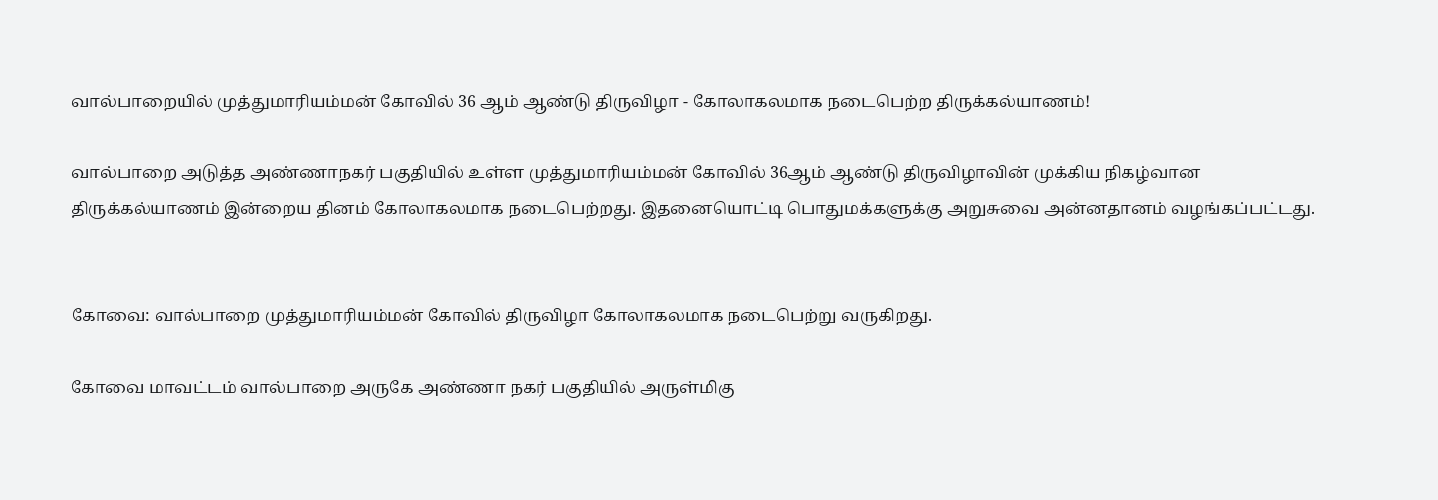வால்பாறையில் முத்துமாரியம்மன் கோவில் 36 ஆம் ஆண்டு திருவிழா - கோலாகலமாக நடைபெற்ற திருக்கல்யாணம்!

வால்பாறை அடுத்த அண்ணாநகர் பகுதியில் உள்ள முத்துமாரியம்மன் கோவில் 36ஆம் ஆண்டு திருவிழாவின் முக்கிய நிகழ்வான திருக்கல்யாணம் இன்றைய தினம் கோலாகலமாக நடைபெற்றது. இதனையொட்டி பொதுமக்களுக்கு அறுசுவை அன்னதானம் வழங்கப்பட்டது.


கோவை: வால்பாறை முத்துமாரியம்மன் கோவில் திருவிழா கோலாகலமாக நடைபெற்று வருகிறது.

கோவை மாவட்டம் வால்பாறை அருகே அண்ணா நகர் பகுதியில் அருள்மிகு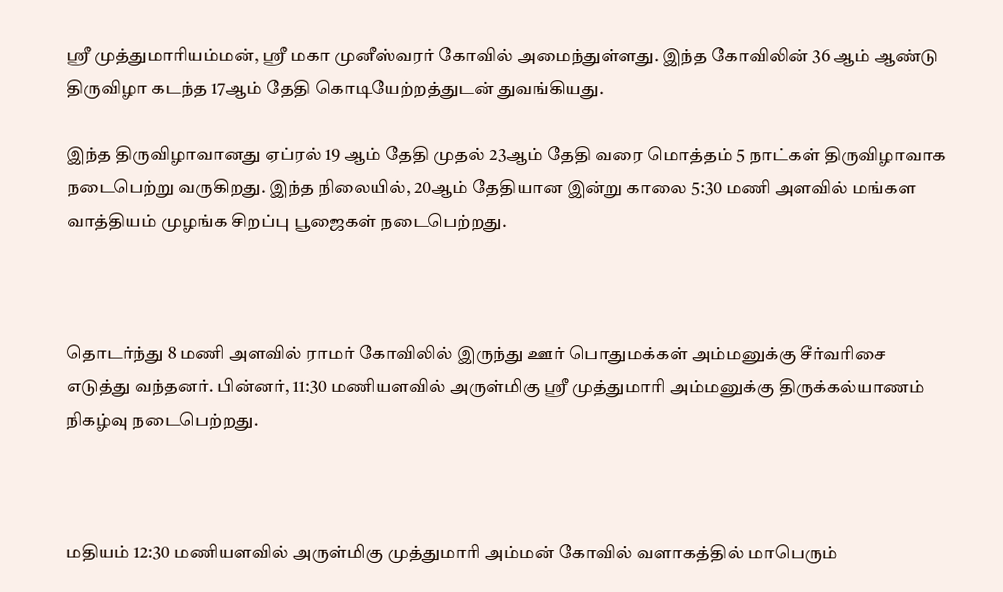ஸ்ரீ முத்துமாரியம்மன், ஸ்ரீ மகா முனீஸ்வரர் கோவில் அமைந்துள்ளது. இந்த கோவிலின் 36 ஆம் ஆண்டு திருவிழா கடந்த 17ஆம் தேதி கொடியேற்றத்துடன் துவங்கியது.

இந்த திருவிழாவானது ஏப்ரல் 19 ஆம் தேதி முதல் 23ஆம் தேதி வரை மொத்தம் 5 நாட்கள் திருவிழாவாக நடைபெற்று வருகிறது. இந்த நிலையில், 20ஆம் தேதியான இன்று காலை 5:30 மணி அளவில் மங்கள வாத்தியம் முழங்க சிறப்பு பூஜைகள் நடைபெற்றது.



தொடர்ந்து 8 மணி அளவில் ராமர் கோவிலில் இருந்து ஊர் பொதுமக்கள் அம்மனுக்கு சீர்வரிசை எடுத்து வந்தனர். பின்னர், 11:30 மணியளவில் அருள்மிகு ஸ்ரீ முத்துமாரி அம்மனுக்கு திருக்கல்யாணம் நிகழ்வு நடைபெற்றது.



மதியம் 12:30 மணியளவில் அருள்மிகு முத்துமாரி அம்மன் கோவில் வளாகத்தில் மாபெரும்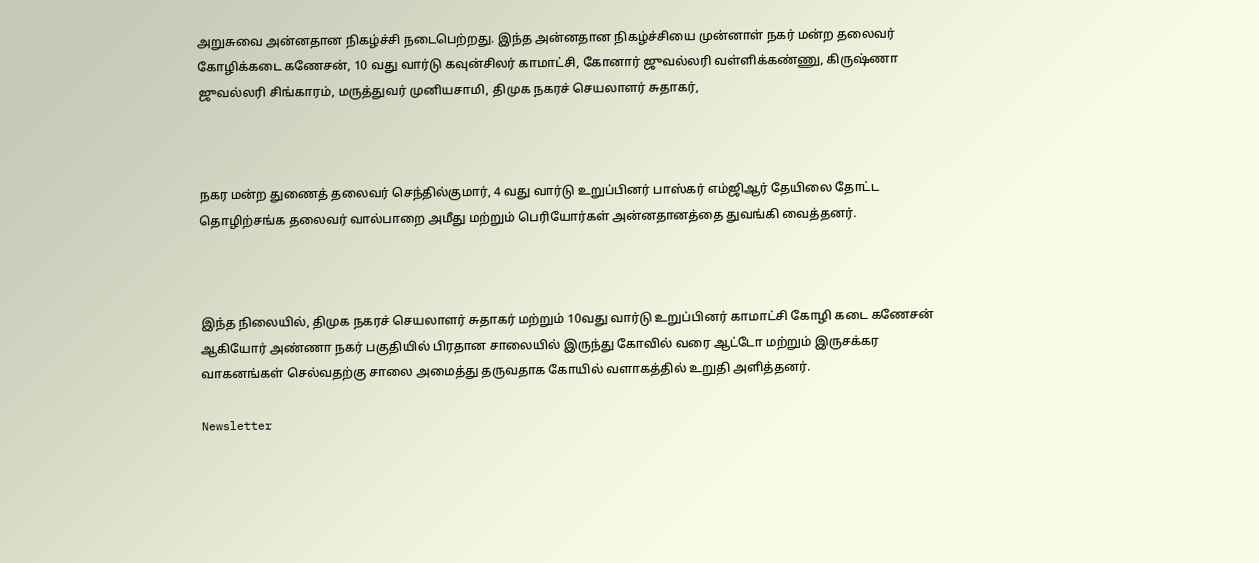அறுசுவை அன்னதான நிகழ்ச்சி நடைபெற்றது. இந்த அன்னதான நிகழ்ச்சியை முன்னாள் நகர் மன்ற தலைவர் கோழிக்கடை கணேசன், 10 வது வார்டு கவுன்சிலர் காமாட்சி, கோனார் ஜுவல்லரி வள்ளிக்கண்ணு, கிருஷ்ணா ஜுவல்லரி சிங்காரம், மருத்துவர் முனியசாமி, திமுக நகரச் செயலாளர் சுதாகர்,



நகர மன்ற துணைத் தலைவர் செந்தில்குமார், 4 வது வார்டு உறுப்பினர் பாஸ்கர் எம்ஜிஆர் தேயிலை தோட்ட தொழிற்சங்க தலைவர் வால்பாறை அமீது மற்றும் பெரியோர்கள் அன்னதானத்தை துவங்கி வைத்தனர்.



இந்த நிலையில், திமுக நகரச் செயலாளர் சுதாகர் மற்றும் 10வது வார்டு உறுப்பினர் காமாட்சி கோழி கடை கணேசன் ஆகியோர் அண்ணா நகர் பகுதியில் பிரதான சாலையில் இருந்து கோவில் வரை ஆட்டோ மற்றும் இருசக்கர வாகனங்கள் செல்வதற்கு சாலை அமைத்து தருவதாக கோயில் வளாகத்தில் உறுதி அளித்தனர்.

Newsletter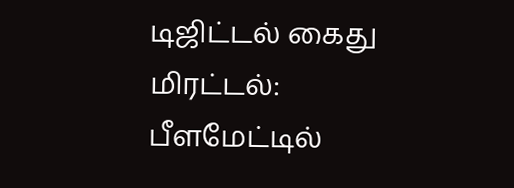டிஜிட்டல் கைது மிரட்டல்: பீளமேட்டில்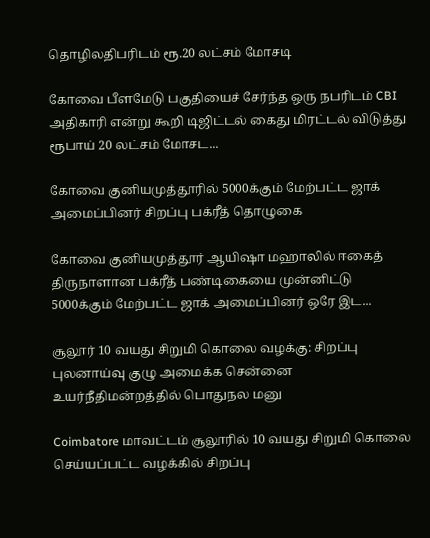தொழிலதிபரிடம் ரூ.20 லட்சம் மோசடி

கோவை பீளமேடு பகுதியைச் சேர்ந்த ஒரு நபரிடம் CBI அதிகாரி என்று கூறி டிஜிட்டல் கைது மிரட்டல் விடுத்து ரூபாய் 20 லட்சம் மோசட...

கோவை குனியமுத்தூரில் 5000க்கும் மேற்பட்ட ஜாக் அமைப்பினர் சிறப்பு பக்ரீத் தொழுகை

கோவை குனியமுத்தூர் ஆயிஷா மஹாலில் ஈகைத் திருநாளான பக்ரீத் பண்டிகையை முன்னிட்டு 5000க்கும் மேற்பட்ட ஜாக் அமைப்பினர் ஒரே இட...

சூலூர் 10 வயது சிறுமி கொலை வழக்கு: சிறப்பு புலனாய்வு குழு அமைக்க சென்னை உயர்நீதிமன்றத்தில் பொதுநல மனு

Coimbatore மாவட்டம் சூலூரில் 10 வயது சிறுமி கொலை செய்யப்பட்ட வழக்கில் சிறப்பு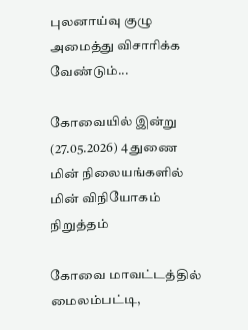புலனாய்வு குழு அமைத்து விசாரிக்க வேண்டும்...

கோவையில் இன்று (27.05.2026) 4 துணை மின் நிலையங்களில் மின் விநியோகம் நிறுத்தம்

கோவை மாவட்டத்தில் மைலம்பட்டி,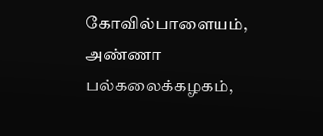கோவில்பாளையம், அண்ணா பல்கலைக்கழகம்,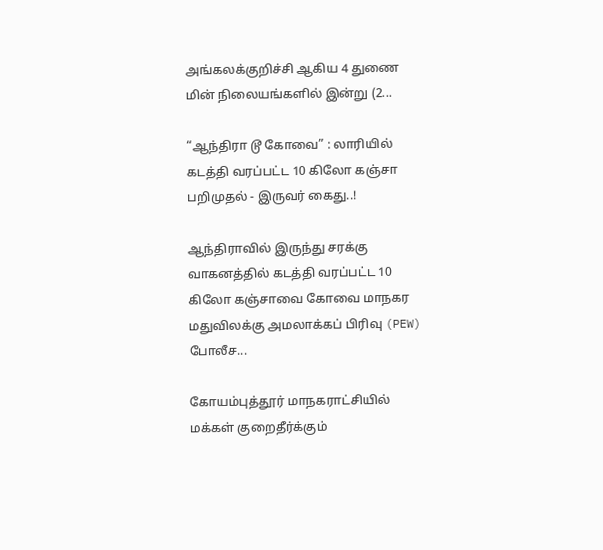அங்கலக்குறிச்சி ஆகிய 4 துணை மின் நிலையங்களில் இன்று (2...

“ஆந்திரா டூ கோவை” : லாரியில் கடத்தி வரப்பட்ட 10 கிலோ கஞ்சா பறிமுதல் - இருவர் கைது..!

ஆந்திராவில் இருந்து சரக்கு வாகனத்தில் கடத்தி வரப்பட்ட 10 கிலோ கஞ்சாவை கோவை மாநகர மதுவிலக்கு அமலாக்கப் பிரிவு (PEW) போலீச...

கோயம்புத்தூர் மாநகராட்சியில் மக்கள் குறைதீர்க்கும்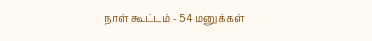நாள் கூட்டம் - 54 மனுக்கள்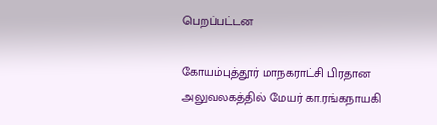பெறப்பட்டன

கோயம்புத்தூர் மாநகராட்சி பிரதான அலுவலகத்தில் மேயர் கா.ரங்கநாயகி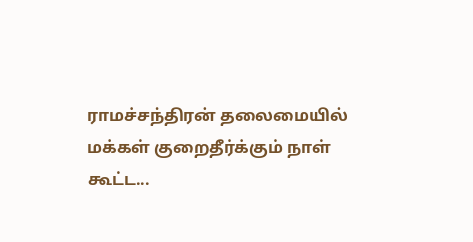ராமச்சந்திரன் தலைமையில் மக்கள் குறைதீர்க்கும் நாள் கூட்ட...